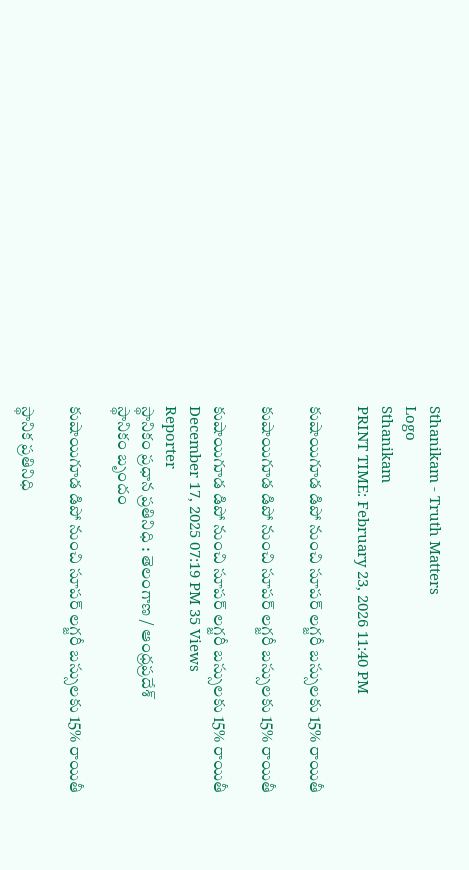Sthanikam - Truth Matters
Logo
Sthanikam
PRINT TIME: February 23, 2026 11:40 PM

కుషాయిగూడ డిపో నుంచి సూపర్‌ లగ్జరీ బస్సులకు 15% రాయితీ

కుషాయిగూడ డిపో నుంచి సూపర్‌ లగ్జరీ బస్సులకు 15% రాయితీ

కుషాయిగూడ డిపో నుంచి సూపర్‌ లగ్జరీ బస్సులకు 15% రాయితీ
December 17, 2025 07:19 PM 35 Views
Reporter
స్థానికం ప్రధాన ప్రతినిధి : తెలంగాణ / ఆంధ్రప్రదేశ్
స్థానికం బృందం

కుషాయిగూడ డిపో నుంచి సూపర్‌ లగ్జరీ బస్సులకు 15% రాయితీ

స్థానిక ప్రతినిధి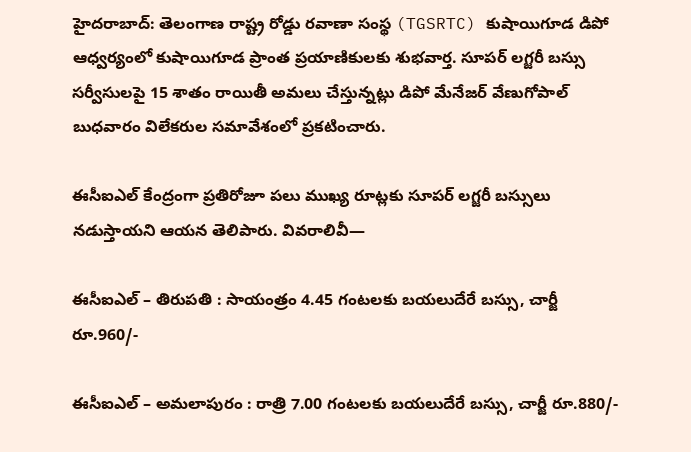హైదరాబాద్: తెలంగాణ రాష్ట్ర రోడ్డు రవాణా సంస్థ (TGSRTC) కుషాయిగూడ డిపో ఆధ్వర్యంలో కుషాయిగూడ ప్రాంత ప్రయాణికులకు శుభవార్త. సూపర్‌ లగ్జరీ బస్సు సర్వీసులపై 15 శాతం రాయితీ అమలు చేస్తున్నట్లు డిపో మేనేజర్ వేణుగోపాల్ బుధవారం విలేకరుల సమావేశంలో ప్రకటించారు.

ఈసీఐఎల్ కేంద్రంగా ప్రతిరోజూ పలు ముఖ్య రూట్లకు సూపర్‌ లగ్జరీ బస్సులు నడుస్తాయని ఆయన తెలిపారు. వివరాలివీ—

ఈసీఐఎల్ – తిరుపతి : సాయంత్రం 4.45 గంటలకు బయలుదేరే బస్సు, చార్జీ రూ.960/-

ఈసీఐఎల్ – అమలాపురం : రాత్రి 7.00 గంటలకు బయలుదేరే బస్సు, చార్జీ రూ.880/-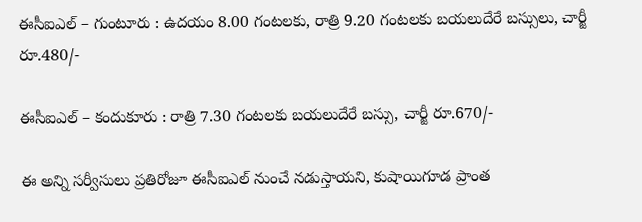ఈసీఐఎల్ – గుంటూరు : ఉదయం 8.00 గంటలకు, రాత్రి 9.20 గంటలకు బయలుదేరే బస్సులు, చార్జీ రూ.480/-

ఈసీఐఎల్ – కందుకూరు : రాత్రి 7.30 గంటలకు బయలుదేరే బస్సు, చార్జీ రూ.670/-

ఈ అన్ని సర్వీసులు ప్రతిరోజూ ఈసీఐఎల్ నుంచే నడుస్తాయని, కుషాయిగూడ ప్రాంత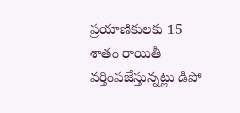ప్రయాణికులకు 15 శాతం రాయితీ వర్తింపజేస్తున్నట్లు డిపో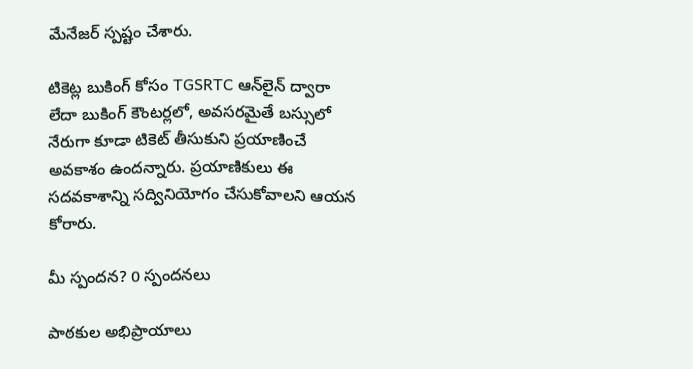మేనేజర్ స్పష్టం చేశారు.

టికెట్ల బుకింగ్ కోసం TGSRTC ఆన్‌లైన్ ద్వారా లేదా బుకింగ్ కౌంటర్లలో, అవసరమైతే బస్సులో నేరుగా కూడా టికెట్ తీసుకుని ప్రయాణించే అవకాశం ఉందన్నారు. ప్రయాణికులు ఈ సదవకాశాన్ని సద్వినియోగం చేసుకోవాలని ఆయన కోరారు.

మీ స్పందన? 0 స్పందనలు

పాఠకుల అభిప్రాయాలు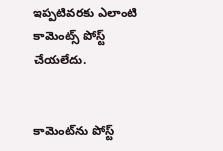ఇప్పటివరకు ఎలాంటి కామెంట్స్ పోస్ట్ చేయలేదు.


కామెంట్‌ను పోస్ట్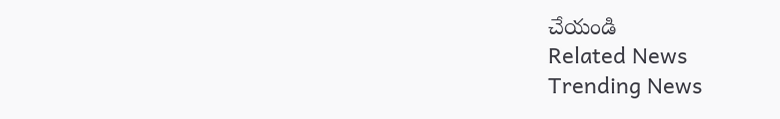చేయండి
Related News
Trending News